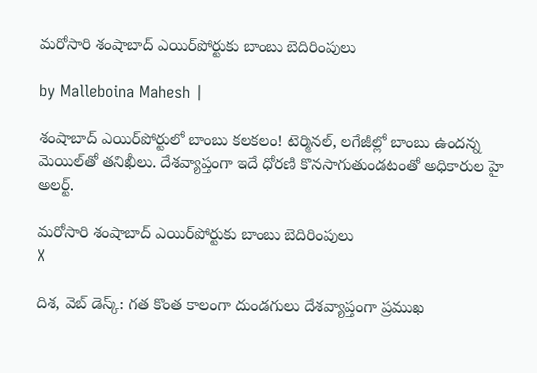మరోసారి శంషాబాద్ ఎయిర్‌పోర్టుకు బాంబు బెదిరింపులు

by Malleboina Mahesh |

శంషాబాద్ ఎయిర్‌పోర్టులో బాంబు కలకలం! టెర్మినల్, లగేజీల్లో బాంబు ఉందన్న మెయిల్‌తో తనిఖీలు. దేశవ్యాప్తంగా ఇదే ధోరణి కొనసాగుతుండటంతో అధికారుల హై అలర్ట్.

మరోసారి శంషాబాద్ ఎయిర్‌పోర్టుకు బాంబు బెదిరింపులు
X

దిశ, వెబ్ డెస్క్: గత కొంత కాలంగా దుండగులు దేశవ్యాప్తంగా ప్రముఖ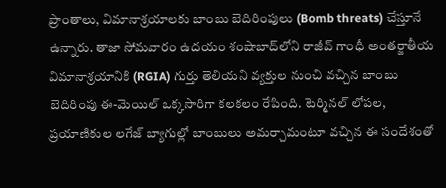ప్రాంతాలు, విమానాశ్రయాలకు బాంబు బెదిరింపులు (Bomb threats) చేస్తూనే ఉన్నారు. తాజా సోమవారం ఉదయం శంషాబాద్‌లోని రాజీవ్ గాంధీ అంతర్జాతీయ విమానాశ్రయానికి (RGIA) గుర్తు తెలియని వ్యక్తుల నుంచి వచ్చిన బాంబు బెదిరింపు ఈ-మెయిల్ ఒక్కసారిగా కలకలం రేపింది. టెర్మినల్ లోపల, ప్రయాణికుల లగేజ్ బ్యాగుల్లో బాంబులు అమర్చామంటూ వచ్చిన ఈ సందేశంతో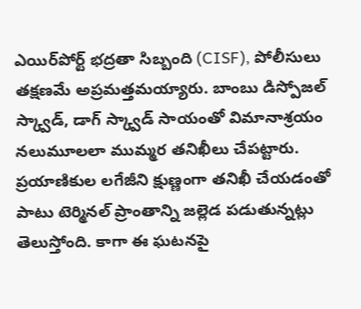ఎయిర్‌పోర్ట్ భద్రతా సిబ్బంది (CISF), పోలీసులు తక్షణమే అప్రమత్తమయ్యారు. బాంబు డిస్పోజల్ స్క్వాడ్, డాగ్ స్క్వాడ్ సాయంతో విమానాశ్రయం నలుమూలలా ముమ్మర తనిఖీలు చేపట్టారు. ప్రయాణికుల లగేజీని క్షుణ్ణంగా తనిఖీ చేయడంతో పాటు టెర్మినల్ ప్రాంతాన్ని జల్లెడ పడుతున్నట్లు తెలుస్తోంది. కాగా ఈ ఘటనపై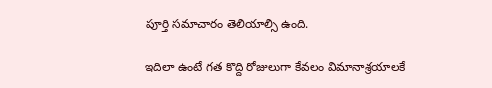పూర్తి సమాచారం తెలియాల్సి ఉంది.

ఇదిలా ఉంటే గత కొద్ది రోజులుగా కేవలం విమానాశ్రయాలకే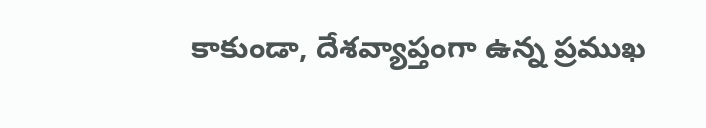కాకుండా, దేశవ్యాప్తంగా ఉన్న ప్రముఖ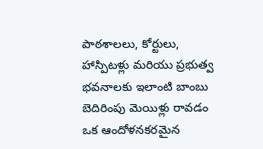పాఠశాలలు, కోర్టులు, హాస్పిటళ్లు మరియు ప్రభుత్వ భవనాలకు ఇలాంటి బాంబు బెదిరింపు మెయిళ్లు రావడం ఒక ఆందోళనకరమైన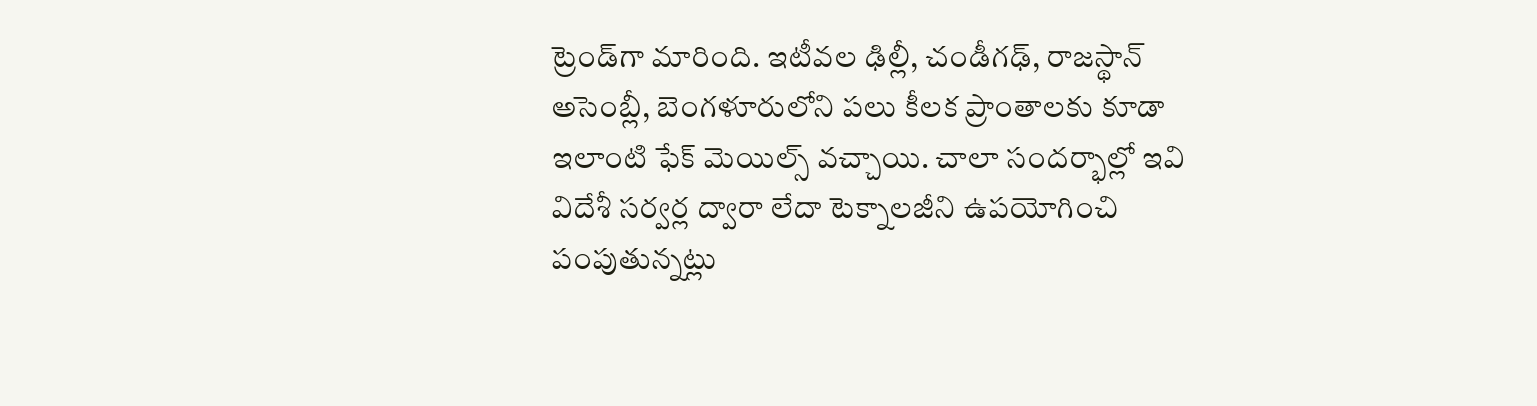ట్రెండ్‌గా మారింది. ఇటీవల ఢిల్లీ, చండీగఢ్, రాజస్థాన్ అసెంబ్లీ, బెంగళూరులోని పలు కీలక ప్రాంతాలకు కూడా ఇలాంటి ఫేక్ మెయిల్స్ వచ్చాయి. చాలా సందర్భాల్లో ఇవి విదేశీ సర్వర్ల ద్వారా లేదా టెక్నాలజీని ఉపయోగించి పంపుతున్నట్లు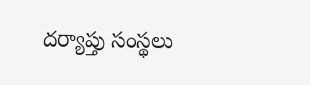దర్యాప్తు సంస్థలు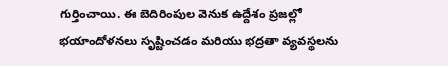గుర్తించాయి. ఈ బెదిరింపుల వెనుక ఉద్దేశం ప్రజల్లో భయాందోళనలు సృష్టించడం మరియు భద్రతా వ్యవస్థలను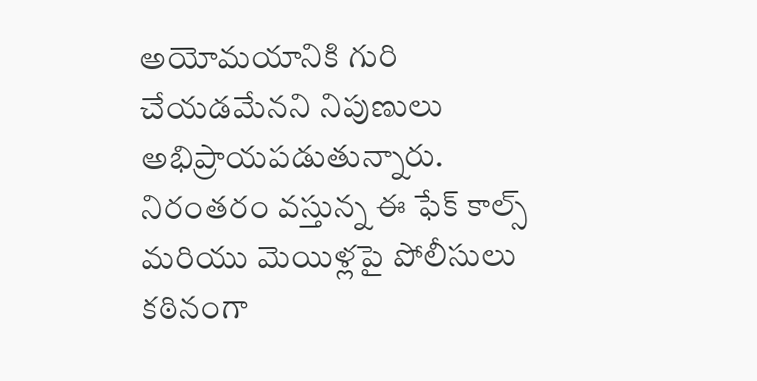అయోమయానికి గురి చేయడమేనని నిపుణులు అభిప్రాయపడుతున్నారు. నిరంతరం వస్తున్న ఈ ఫేక్ కాల్స్ మరియు మెయిళ్లపై పోలీసులు కఠినంగా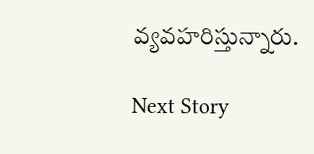వ్యవహరిస్తున్నారు.

Next Story